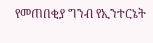የመጠበቂያ ግንብ የኢንተርኔት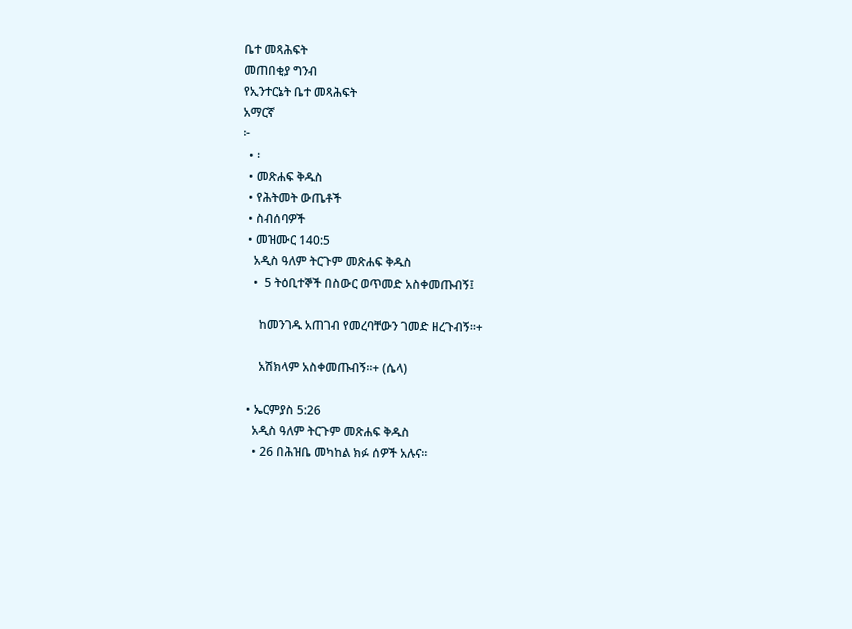ቤተ መጻሕፍት
መጠበቂያ ግንብ
የኢንተርኔት ቤተ መጻሕፍት
አማርኛ
፦
  • ፡
  • መጽሐፍ ቅዱስ
  • የሕትመት ውጤቶች
  • ስብሰባዎች
  • መዝሙር 140:5
    አዲስ ዓለም ትርጉም መጽሐፍ ቅዱስ
    •  5 ትዕቢተኞች በስውር ወጥመድ አስቀመጡብኝ፤

      ከመንገዱ አጠገብ የመረባቸውን ገመድ ዘረጉብኝ።+

      አሽክላም አስቀመጡብኝ።+ (ሴላ)

  • ኤርምያስ 5:26
    አዲስ ዓለም ትርጉም መጽሐፍ ቅዱስ
    • 26 በሕዝቤ መካከል ክፉ ሰዎች አሉና።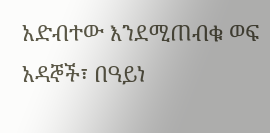አድብተው እንደሚጠብቁ ወፍ አዳኞች፣ በዓይነ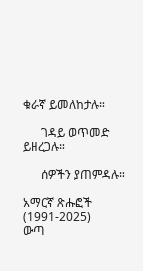ቁራኛ ይመለከታሉ።

      ገዳይ ወጥመድ ይዘረጋሉ።

      ሰዎችን ያጠምዳሉ።

አማርኛ ጽሑፎች (1991-2025)
ውጣ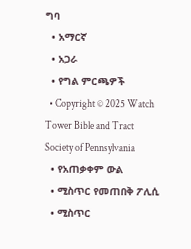ግባ
  • አማርኛ
  • አጋራ
  • የግል ምርጫዎች
  • Copyright © 2025 Watch Tower Bible and Tract Society of Pennsylvania
  • የአጠቃቀም ውል
  • ሚስጥር የመጠበቅ ፖሊሲ
  • ሚስጥር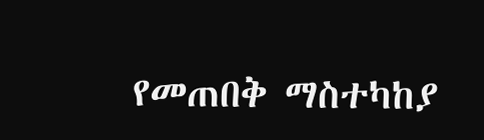የመጠበቅ ማስተካከያ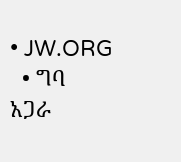• JW.ORG
  • ግባ
አጋራ